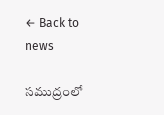← Back to news

సముద్రంలో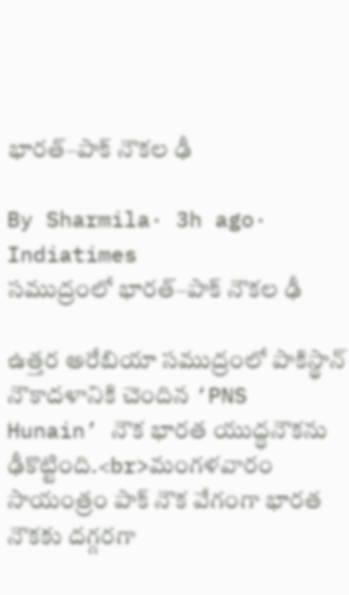భారత్–పాక్ నౌకల ఢీ

By Sharmila· 3h ago· Indiatimes
సముద్రంలో భారత్–పాక్ నౌకల ఢీ

ఉత్తర అరేబియా సముద్రంలో పాకిస్థాన్ నౌకాదళానికి చెందిన ‘PNS Hunain’ నౌక భారత యుద్ధనౌకను ఢీకొట్టింది.<br>మంగళవారం సాయంత్రం పాక్ నౌక వేగంగా భారత నౌకకు దగ్గరగా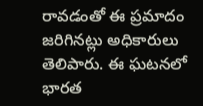రావడంతో ఈ ప్రమాదం జరిగినట్లు అధికారులు తెలిపారు. ఈ ఘటనలో భారత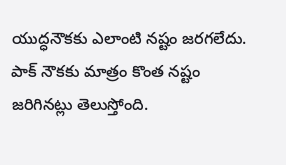యుద్ధనౌకకు ఎలాంటి నష్టం జరగలేదు. పాక్ నౌకకు మాత్రం కొంత నష్టం జరిగినట్లు తెలుస్తోంది.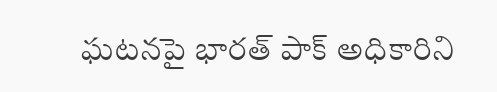ఘటనపై భారత్ పాక్ అధికారిని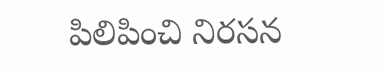పిలిపించి నిరసన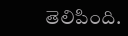తెలిపింది.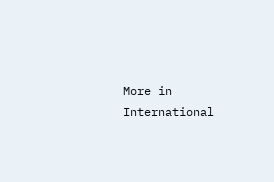More in International